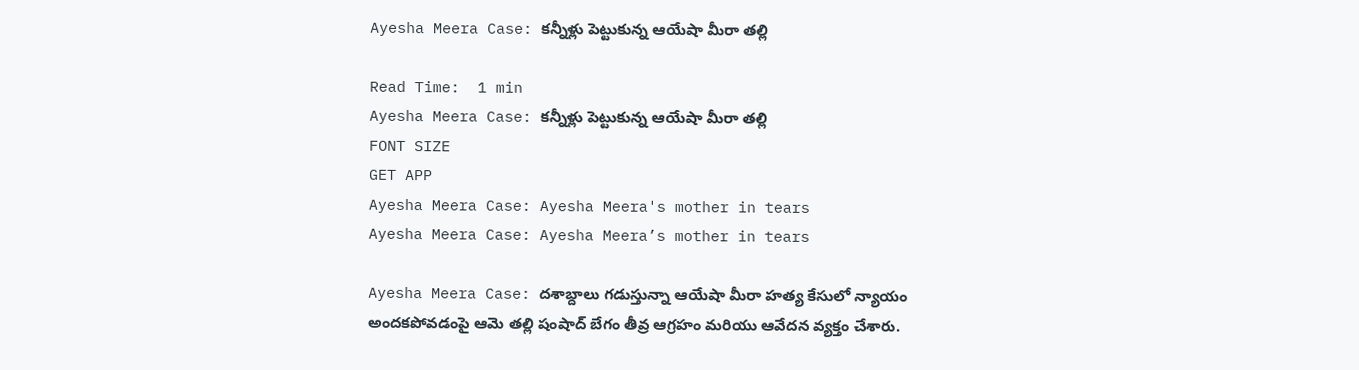Ayesha Meera Case: కన్నీళ్లు పెట్టుకున్న ఆయేషా మీరా తల్లి

Read Time:  1 min
Ayesha Meera Case: కన్నీళ్లు పెట్టుకున్న ఆయేషా మీరా తల్లి
FONT SIZE
GET APP
Ayesha Meera Case: Ayesha Meera's mother in tears
Ayesha Meera Case: Ayesha Meera’s mother in tears

Ayesha Meera Case: దశాబ్దాలు గడుస్తున్నా ఆయేషా మీరా హత్య కేసులో న్యాయం అందకపోవడంపై ఆమె తల్లి షంషాద్ బేగం తీవ్ర ఆగ్రహం మరియు ఆవేదన వ్యక్తం చేశారు.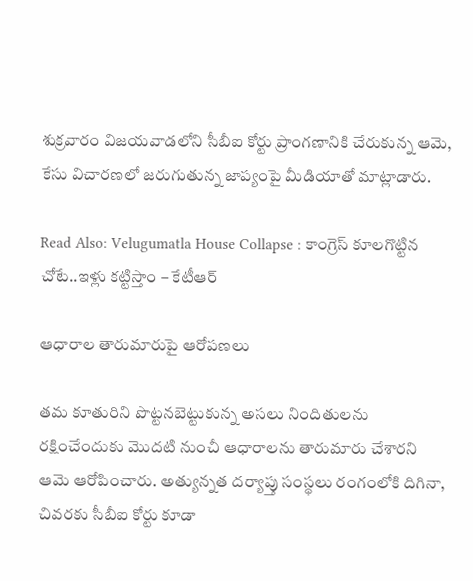శుక్రవారం విజయవాడలోని సీబీఐ కోర్టు ప్రాంగణానికి చేరుకున్న ఆమె, కేసు విచారణలో జరుగుతున్న జాప్యంపై మీడియాతో మాట్లాడారు.

Read Also: Velugumatla House Collapse : కాంగ్రెస్ కూలగొట్టిన చోటే..ఇళ్లు కట్టిస్తాం – కేటీఆర్

ఆధారాల తారుమారుపై ఆరోపణలు

తమ కూతురిని పొట్టనబెట్టుకున్న అసలు నిందితులను రక్షించేందుకు మొదటి నుంచీ ఆధారాలను తారుమారు చేశారని ఆమె ఆరోపించారు. అత్యున్నత దర్యాప్తు సంస్థలు రంగంలోకి దిగినా, చివరకు సీబీఐ కోర్టు కూడా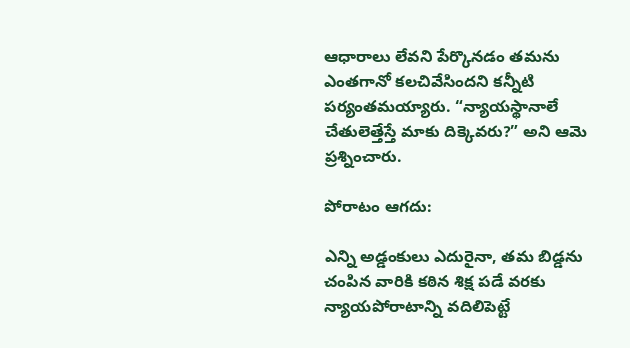ఆధారాలు లేవని పేర్కొనడం తమను ఎంతగానో కలచివేసిందని కన్నీటి పర్యంతమయ్యారు. “న్యాయస్థానాలే చేతులెత్తేస్తే మాకు దిక్కెవరు?” అని ఆమె ప్రశ్నించారు.

పోరాటం ఆగదు:

ఎన్ని అడ్డంకులు ఎదురైనా, తమ బిడ్డను చంపిన వారికి కఠిన శిక్ష పడే వరకు న్యాయపోరాటాన్ని వదిలిపెట్టే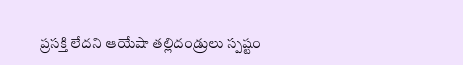ప్రసక్తి లేదని ఆయేషా తల్లిదండ్రులు స్పష్టం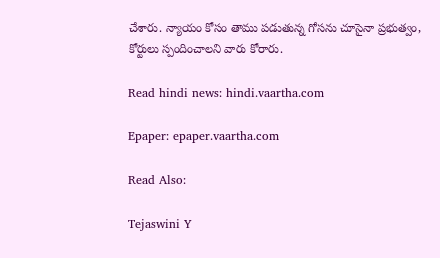చేశారు. న్యాయం కోసం తాము పడుతున్న గోసను చూసైనా ప్రభుత్వం, కోర్టులు స్పందించాలని వారు కోరారు.

Read hindi news: hindi.vaartha.com

Epaper: epaper.vaartha.com

Read Also:

Tejaswini Y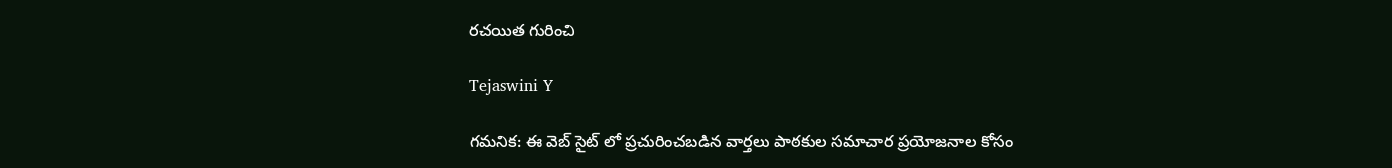రచయిత గురించి

Tejaswini Y

గమనిక: ఈ వెబ్ సైట్ లో ప్రచురించబడిన వార్తలు పాఠకుల సమాచార ప్రయోజనాల కోసం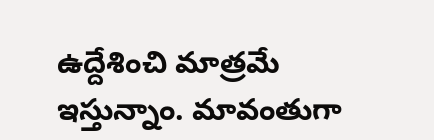ఉద్దేశించి మాత్రమే ఇస్తున్నాం. మావంతుగా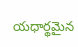యధార్థమైన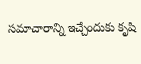సమాచారాన్ని ఇచ్చేందుకు కృషి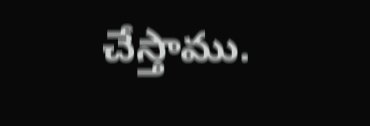చేస్తాము.